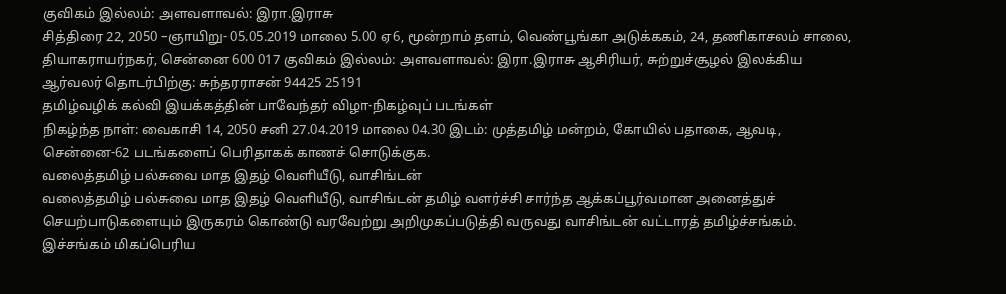குவிகம் இல்லம்: அளவளாவல்: இரா.இராசு
சித்திரை 22, 2050 –ஞாயிறு- 05.05.2019 மாலை 5.00 ஏ6, மூன்றாம் தளம், வெண்பூங்கா அடுக்ககம், 24, தணிகாசலம் சாலை, தியாகராயர்நகர், சென்னை 600 017 குவிகம் இல்லம்: அளவளாவல்: இரா.இராசு ஆசிரியர், சுற்றுச்சூழல் இலக்கிய ஆர்வலர் தொடர்பிற்கு: சுந்தரராசன் 94425 25191
தமிழ்வழிக் கல்வி இயக்கத்தின் பாவேந்தர் விழா-நிகழ்வுப் படங்கள்
நிகழ்ந்த நாள்: வைகாசி 14, 2050 சனி 27.04.2019 மாலை 04.30 இடம்: முத்தமிழ் மன்றம், கோயில் பதாகை, ஆவடி, சென்னை-62 படங்களைப் பெரிதாகக் காணச் சொடுக்குக.
வலைத்தமிழ் பல்சுவை மாத இதழ் வெளியீடு, வாசிங்டன்
வலைத்தமிழ் பல்சுவை மாத இதழ் வெளியீடு, வாசிங்டன் தமிழ் வளர்ச்சி சார்ந்த ஆக்கப்பூர்வமான அனைத்துச் செயற்பாடுகளையும் இருகரம் கொண்டு வரவேற்று அறிமுகப்படுத்தி வருவது வாசிங்டன் வட்டாரத் தமிழ்ச்சங்கம். இச்சங்கம் மிகப்பெரிய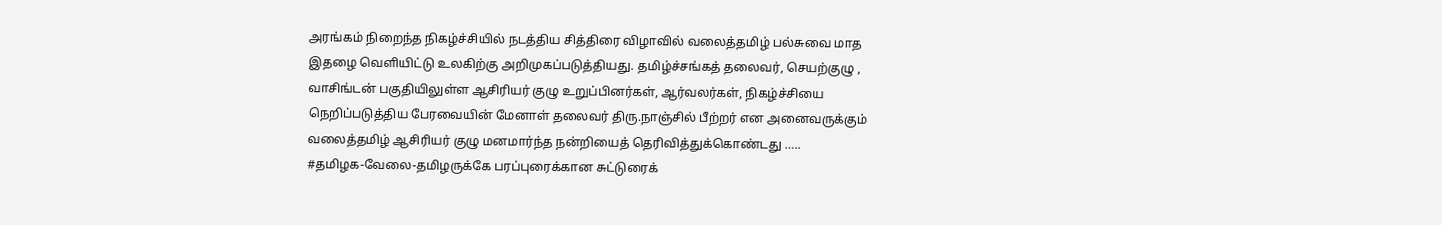அரங்கம் நிறைந்த நிகழ்ச்சியில் நடத்திய சித்திரை விழாவில் வலைத்தமிழ் பல்சுவை மாத இதழை வெளியிட்டு உலகிற்கு அறிமுகப்படுத்தியது. தமிழ்ச்சங்கத் தலைவர், செயற்குழு , வாசிங்டன் பகுதியிலுள்ள ஆசிரியர் குழு உறுப்பினர்கள், ஆர்வலர்கள், நிகழ்ச்சியை நெறிப்படுத்திய பேரவையின் மேனாள் தலைவர் திரு.நாஞ்சில் பீற்றர் என அனைவருக்கும் வலைத்தமிழ் ஆசிரியர் குழு மனமார்ந்த நன்றியைத் தெரிவித்துக்கொண்டது …..
#தமிழக-வேலை-தமிழருக்கே பரப்புரைக்கான சுட்டுரைக்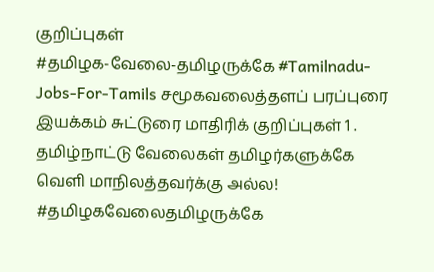குறிப்புகள்
#தமிழக-வேலை-தமிழருக்கே #Tamilnadu-Jobs-For-Tamils சமூகவலைத்தளப் பரப்புரை இயக்கம் சுட்டுரை மாதிரிக் குறிப்புகள் 1 . தமிழ்நாட்டு வேலைகள் தமிழர்களுக்கே வெளி மாநிலத்தவர்க்கு அல்ல! #தமிழகவேலைதமிழருக்கே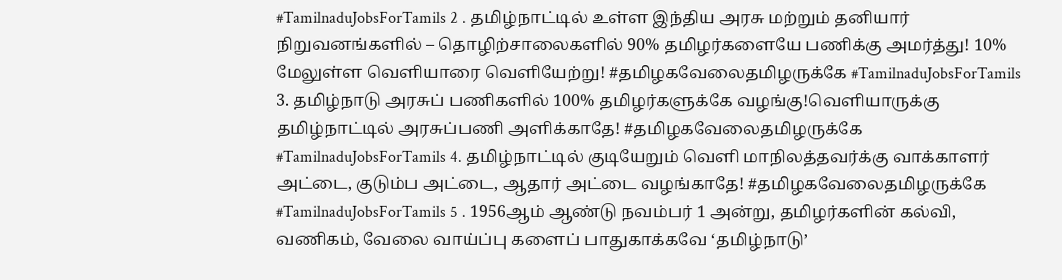#TamilnaduJobsForTamils 2 . தமிழ்நாட்டில் உள்ள இந்திய அரசு மற்றும் தனியார் நிறுவனங்களில் – தொழிற்சாலைகளில் 90% தமிழர்களையே பணிக்கு அமர்த்து! 10% மேலுள்ள வெளியாரை வெளியேற்று! #தமிழகவேலைதமிழருக்கே #TamilnaduJobsForTamils 3. தமிழ்நாடு அரசுப் பணிகளில் 100% தமிழர்களுக்கே வழங்கு!வெளியாருக்கு தமிழ்நாட்டில் அரசுப்பணி அளிக்காதே! #தமிழகவேலைதமிழருக்கே #TamilnaduJobsForTamils 4. தமிழ்நாட்டில் குடியேறும் வெளி மாநிலத்தவர்க்கு வாக்காளர் அட்டை, குடும்ப அட்டை, ஆதார் அட்டை வழங்காதே! #தமிழகவேலைதமிழருக்கே #TamilnaduJobsForTamils 5 . 1956ஆம் ஆண்டு நவம்பர் 1 அன்று, தமிழர்களின் கல்வி, வணிகம், வேலை வாய்ப்பு களைப் பாதுகாக்கவே ‘தமிழ்நாடு’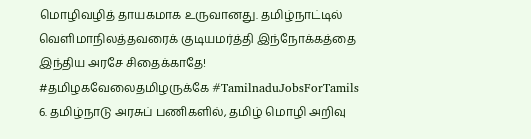மொழிவழித் தாயகமாக உருவானது. தமிழ்நாட்டில் வெளிமாநிலத்தவரைக் குடியமர்த்தி இந்நோக்கத்தை இந்திய அரசே சிதைக்காதே! #தமிழகவேலைதமிழருக்கே #TamilnaduJobsForTamils 6. தமிழ்நாடு அரசுப் பணிகளில், தமிழ் மொழி அறிவு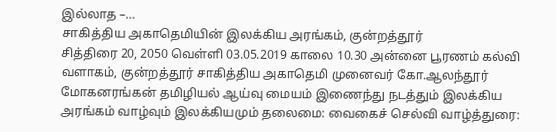இல்லாத –…
சாகித்திய அகாதெமியின் இலக்கிய அரங்கம், குன்றத்தூர்
சித்திரை 20, 2050 வெள்ளி 03.05.2019 காலை 10.30 அன்னை பூரணம் கல்வி வளாகம், குன்றத்தூர் சாகித்திய அகாதெமி முனைவர் கோ.ஆலந்தூர் மோகனரங்கன் தமிழியல் ஆய்வு மையம் இணைந்து நடத்தும் இலக்கிய அரங்கம் வாழ்வும் இலக்கியமும் தலைமை: வைகைச் செல்வி வாழ்த்துரை: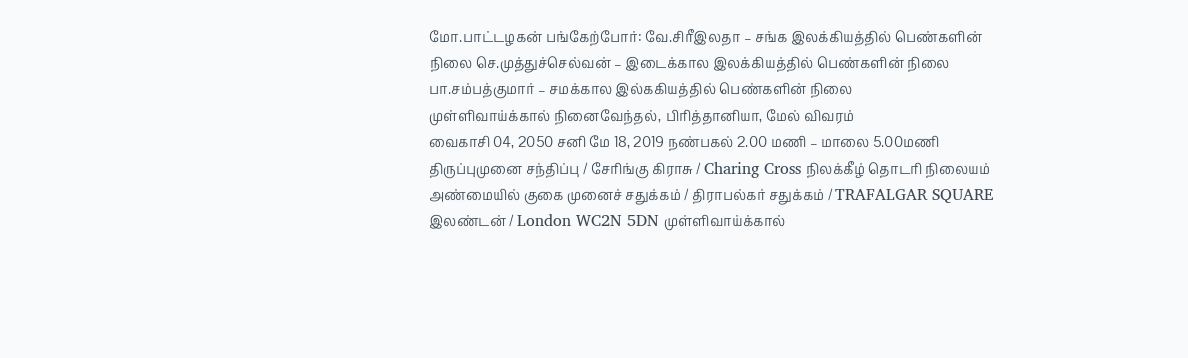மோ.பாட்டழகன் பங்கேற்போர்: வே.சிரீஇலதா – சங்க இலக்கியத்தில் பெண்களின் நிலை செ.முத்துச்செல்வன் – இடைக்கால இலக்கியத்தில் பெண்களின் நிலை பா.சம்பத்குமார் – சமக்கால இல்ககியத்தில் பெண்களின் நிலை
முள்ளிவாய்க்கால் நினைவேந்தல், பிரித்தானியா, மேல் விவரம்
வைகாசி 04, 2050 சனி மே 18, 2019 நண்பகல் 2.00 மணி – மாலை 5.00மணி திருப்புமுனை சந்திப்பு / சேரிங்கு கிராசு / Charing Cross நிலக்கீழ் தொடரி நிலையம் அண்மையில் குகை முனைச் சதுக்கம் / திராபல்கர் சதுக்கம் / TRAFALGAR SQUARE இலண்டன் / London WC2N 5DN முள்ளிவாய்க்கால்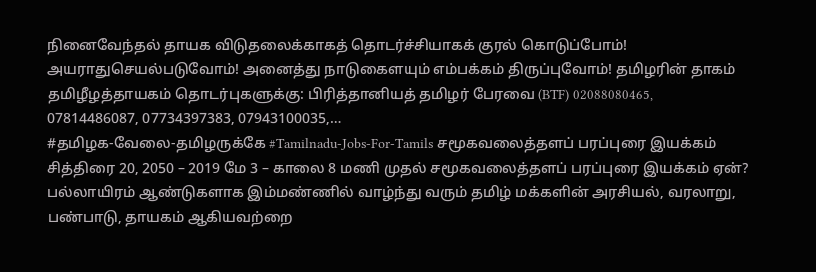நினைவேந்தல் தாயக விடுதலைக்காகத் தொடர்ச்சியாகக் குரல் கொடுப்போம்! அயராதுசெயல்படுவோம்! அனைத்து நாடுகைளயும் எம்பக்கம் திருப்புவோம்! தமிழரின் தாகம் தமிழீழத்தாயகம் தொடர்புகளுக்கு: பிரித்தானியத் தமிழர் பேரவை (BTF) 02088080465, 07814486087, 07734397383, 07943100035,…
#தமிழக-வேலை-தமிழருக்கே #Tamilnadu-Jobs-For-Tamils சமூகவலைத்தளப் பரப்புரை இயக்கம்
சித்திரை 20, 2050 – 2019 மே 3 – காலை 8 மணி முதல் சமூகவலைத்தளப் பரப்புரை இயக்கம் ஏன்? பல்லாயிரம் ஆண்டுகளாக இம்மண்ணில் வாழ்ந்து வரும் தமிழ் மக்களின் அரசியல், வரலாறு, பண்பாடு, தாயகம் ஆகியவற்றை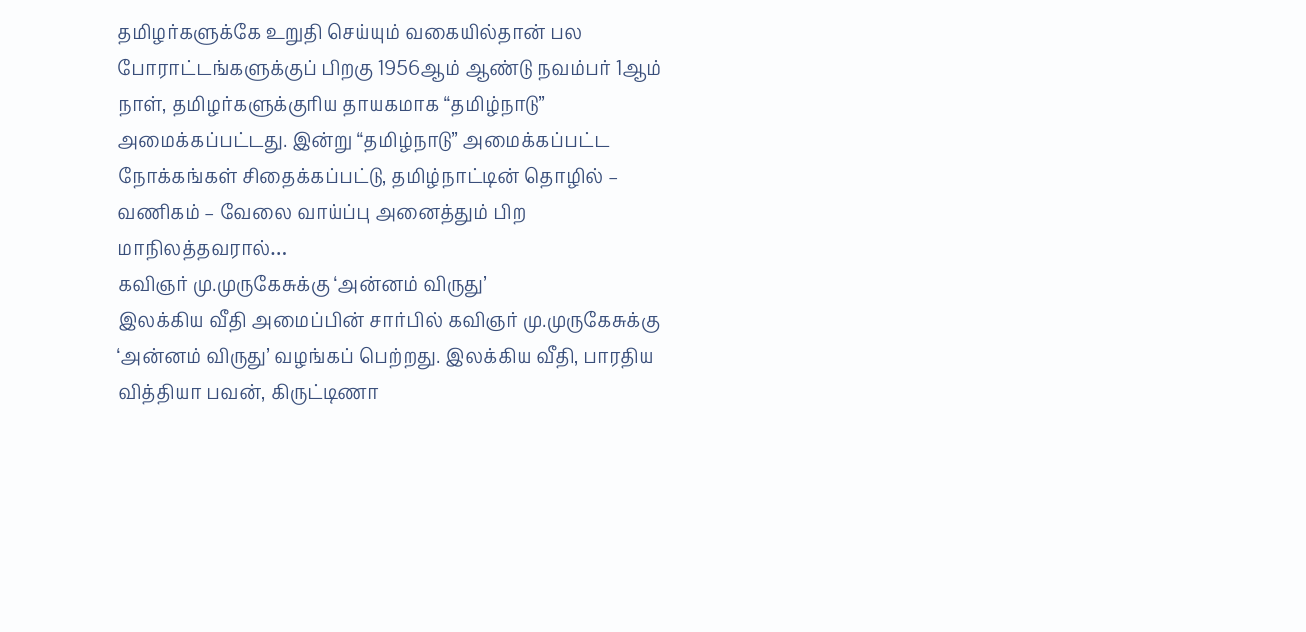தமிழர்களுக்கே உறுதி செய்யும் வகையில்தான் பல போராட்டங்களுக்குப் பிறகு 1956ஆம் ஆண்டு நவம்பர் 1ஆம் நாள், தமிழர்களுக்குரிய தாயகமாக “தமிழ்நாடு” அமைக்கப்பட்டது. இன்று “தமிழ்நாடு” அமைக்கப்பட்ட நோக்கங்கள் சிதைக்கப்பட்டு, தமிழ்நாட்டின் தொழில் – வணிகம் – வேலை வாய்ப்பு அனைத்தும் பிற மாநிலத்தவரால்…
கவிஞர் மு.முருகேசுக்கு ‘அன்னம் விருது’
இலக்கிய வீதி அமைப்பின் சார்பில் கவிஞர் மு.முருகேசுக்கு ‘அன்னம் விருது’ வழங்கப் பெற்றது. இலக்கிய வீதி, பாரதிய வித்தியா பவன், கிருட்டிணா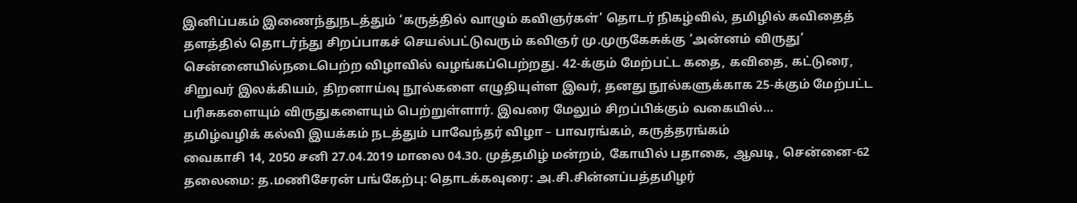இனிப்பகம் இணைந்துநடத்தும் ‘கருத்தில் வாழும் கவிஞர்கள்’ தொடர் நிகழ்வில், தமிழில் கவிதைத் தளத்தில் தொடர்ந்து சிறப்பாகச் செயல்பட்டுவரும் கவிஞர் மு.முருகேசுக்கு ‘அன்னம் விருது’ சென்னையில்நடைபெற்ற விழாவில் வழங்கப்பெற்றது. 42-க்கும் மேற்பட்ட கதை, கவிதை, கட்டுரை, சிறுவர் இலக்கியம், திறனாய்வு நூல்களை எழுதியுள்ள இவர், தனது நூல்களுக்காக 25-க்கும் மேற்பட்ட பரிசுகளையும் விருதுகளையும் பெற்றுள்ளார். இவரை மேலும் சிறப்பிக்கும் வகையில்…
தமிழ்வழிக் கல்வி இயக்கம் நடத்தும் பாவேந்தர் விழா – பாவரங்கம், கருத்தரங்கம்
வைகாசி 14, 2050 சனி 27.04.2019 மாலை 04.30. முத்தமிழ் மன்றம், கோயில் பதாகை, ஆவடி, சென்னை-62 தலைமை: த.மணிசேரன் பங்கேற்பு: தொடக்கவுரை: அ.சி.சின்னப்பத்தமிழர்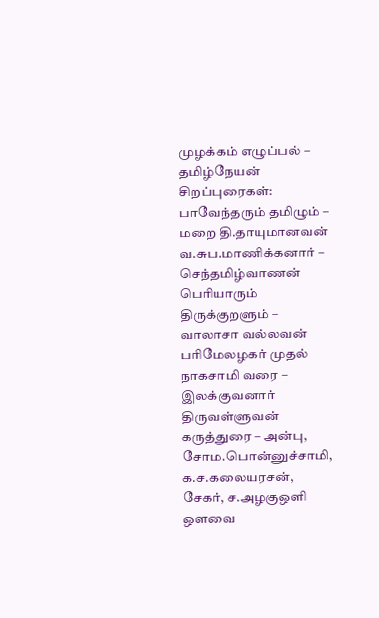முழக்கம் எழுப்பல் – தமிழ்நேயன் சிறப்புரைகள்: பாவேந்தரும் தமிழும் – மறை தி.தாயுமானவன் வ.சுப.மாணிக்கனார் – செந்தமிழ்வாணன் பெரியாரும் திருக்குறளும் – வாலாசா வல்லவன் பரிமேலழகர் முதல் நாகசாமி வரை – இலக்குவனார் திருவள்ளுவன் கருத்துரை – அன்பு, சோம.பொன்னுச்சாமி, க.ச.கலையரசன், சேகர், ச.அழகுஒளி
ஒளவை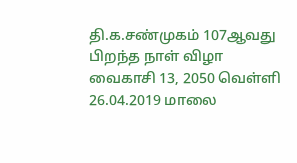தி.க.சண்முகம் 107ஆவது பிறந்த நாள் விழா
வைகாசி 13, 2050 வெள்ளி 26.04.2019 மாலை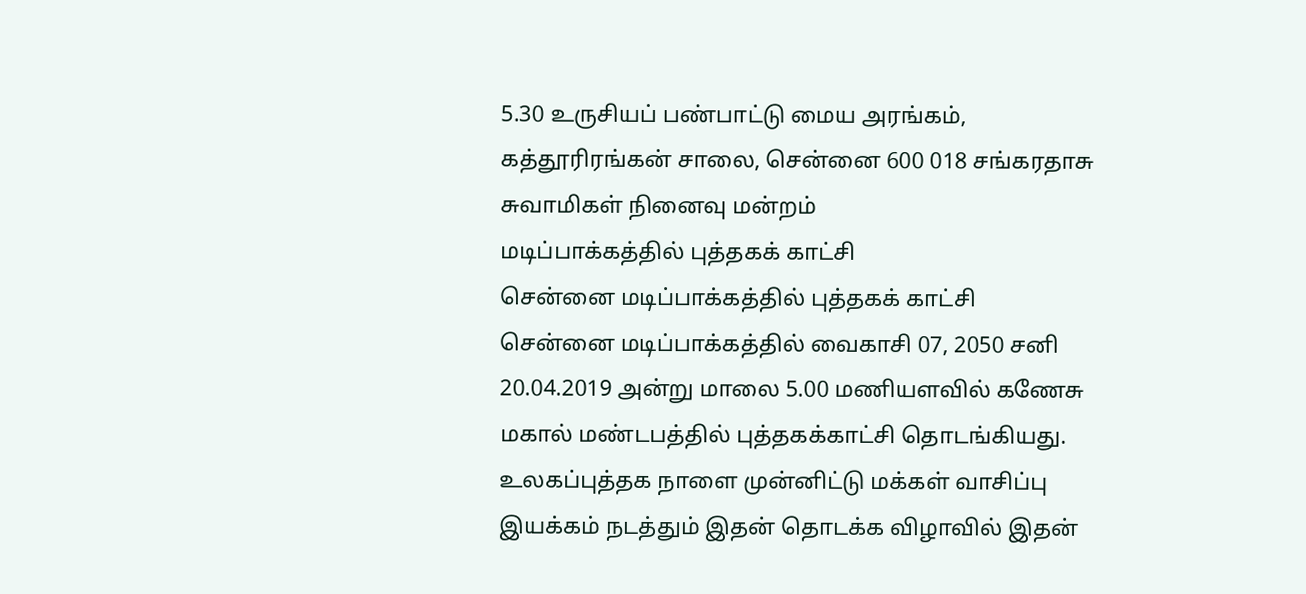5.30 உருசியப் பண்பாட்டு மைய அரங்கம், கத்தூரிரங்கன் சாலை, சென்னை 600 018 சங்கரதாசு சுவாமிகள் நினைவு மன்றம்
மடிப்பாக்கத்தில் புத்தகக் காட்சி
சென்னை மடிப்பாக்கத்தில் புத்தகக் காட்சி சென்னை மடிப்பாக்கத்தில் வைகாசி 07, 2050 சனி 20.04.2019 அன்று மாலை 5.00 மணியளவில் கணேசு மகால் மண்டபத்தில் புத்தகக்காட்சி தொடங்கியது. உலகப்புத்தக நாளை முன்னிட்டு மக்கள் வாசிப்பு இயக்கம் நடத்தும் இதன் தொடக்க விழாவில் இதன்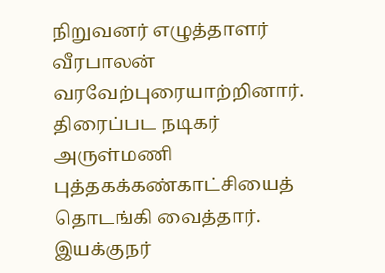நிறுவனர் எழுத்தாளர் வீரபாலன் வரவேற்புரையாற்றினார். திரைப்பட நடிகர் அருள்மணி புத்தகக்கண்காட்சியைத் தொடங்கி வைத்தார். இயக்குநர்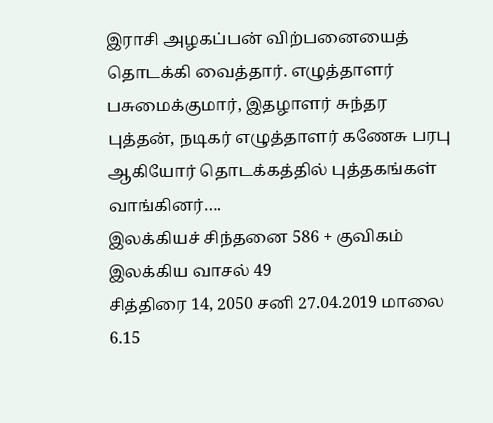இராசி அழகப்பன் விற்பனையைத் தொடக்கி வைத்தார். எழுத்தாளர் பசுமைக்குமார், இதழாளர் சுந்தர புத்தன், நடிகர் எழுத்தாளர் கணேசு பரபு ஆகியோர் தொடக்கத்தில் புத்தகங்கள் வாங்கினர்….
இலக்கியச் சிந்தனை 586 + குவிகம் இலக்கிய வாசல் 49
சித்திரை 14, 2050 சனி 27.04.2019 மாலை 6.15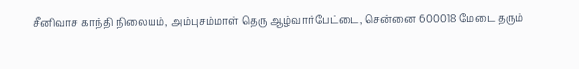சீனிவாச காந்தி நிலையம், அம்புசம்மாள் தெரு ஆழ்வார்பேட்டை, சென்னை 600018 மேடை தரும்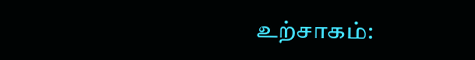உற்சாகம்: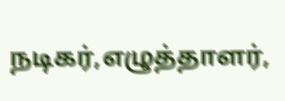நடிகர்,எழுத்தாளர்,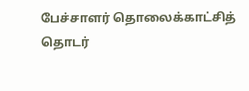பேச்சாளர் தொலைக்காட்சித் தொடர்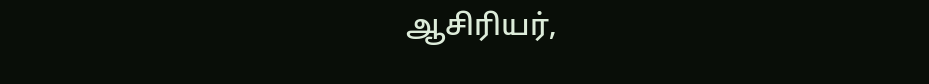ஆசிரியர்,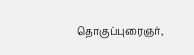தொகுப்புரைஞர்,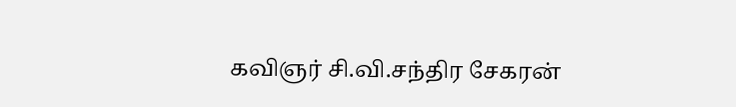கவிஞர் சி.வி.சந்திர சேகரன்